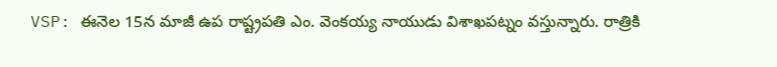VSP: ఈనెల 15న మాజీ ఉప రాష్ట్రపతి ఎం. వెంకయ్య నాయుడు విశాఖపట్నం వస్తున్నారు. రాత్రికి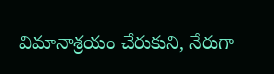విమానాశ్రయం చేరుకుని, నేరుగా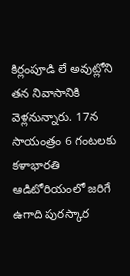కిర్లంపూడి లే అవుట్లోని తన నివాసానికి వెళ్లనున్నారు. 17న సాయంత్రం 6 గంటలకు కళాభారతి ఆడిటోరియంలో జరిగే ఉగాది పురస్కార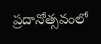ప్రదానోత్సవంలో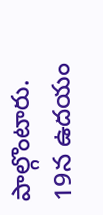పాల్గొంటారు. 19న ఉదయం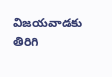విజయవాడకు తిరిగి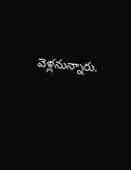వెళ్లనున్నారు.